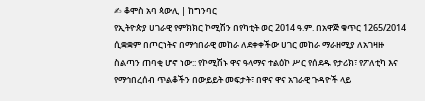✍ ቆሞስ አባ ጳውሊ | ከግንባር
የኢትዮጵያ ሀገራዊ የምክክር ኮሚሽን በየካቲት ወር 2014 ዓ.ም. በአዋጅ ቁጥር 1265/2014 ሲቋቋም በጦርነትና በማኅበራዊ መከራ ለደቀቀችው ሀገር መከራ ማራዘሚያ ለአገዛዙ ስልጣን ጠባቂ ሆኖ ነው:: የኮሚሽኑ ዋና ዓላማና ተልዕኮ ሥር የሰደዱ የታሪክ፣ የፖለቲካ እና የማኅበረሰብ ጥልቆችን በውይይት መፍታት፣ በዋና ዋና አገራዊ ጉዳዮች ላይ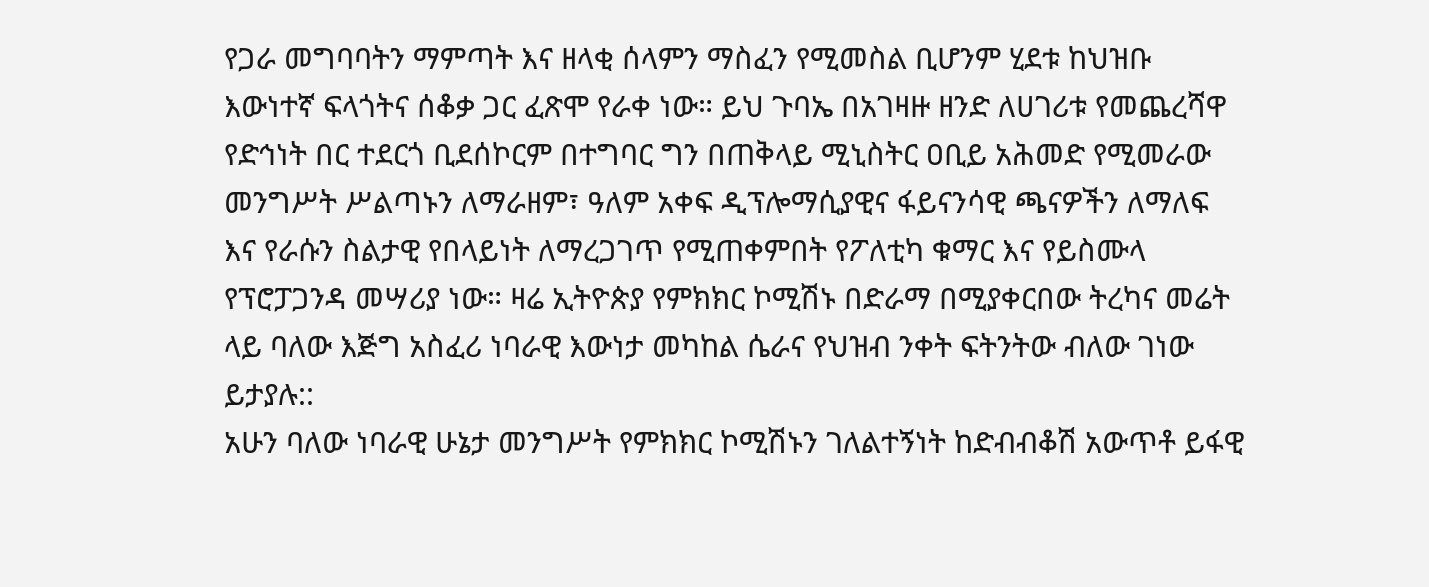የጋራ መግባባትን ማምጣት እና ዘላቂ ሰላምን ማስፈን የሚመስል ቢሆንም ሂደቱ ከህዝቡ እውነተኛ ፍላጎትና ሰቆቃ ጋር ፈጽሞ የራቀ ነው። ይህ ጉባኤ በአገዛዙ ዘንድ ለሀገሪቱ የመጨረሻዋ የድኅነት በር ተደርጎ ቢደሰኮርም በተግባር ግን በጠቅላይ ሚኒስትር ዐቢይ አሕመድ የሚመራው መንግሥት ሥልጣኑን ለማራዘም፣ ዓለም አቀፍ ዲፕሎማሲያዊና ፋይናንሳዊ ጫናዎችን ለማለፍ እና የራሱን ስልታዊ የበላይነት ለማረጋገጥ የሚጠቀምበት የፖለቲካ ቁማር እና የይስሙላ የፕሮፓጋንዳ መሣሪያ ነው። ዛሬ ኢትዮጵያ የምክክር ኮሚሽኑ በድራማ በሚያቀርበው ትረካና መሬት ላይ ባለው እጅግ አስፈሪ ነባራዊ እውነታ መካከል ሴራና የህዝብ ንቀት ፍትንትው ብለው ገነው ይታያሉ::
አሁን ባለው ነባራዊ ሁኔታ መንግሥት የምክክር ኮሚሽኑን ገለልተኝነት ከድብብቆሽ አውጥቶ ይፋዊ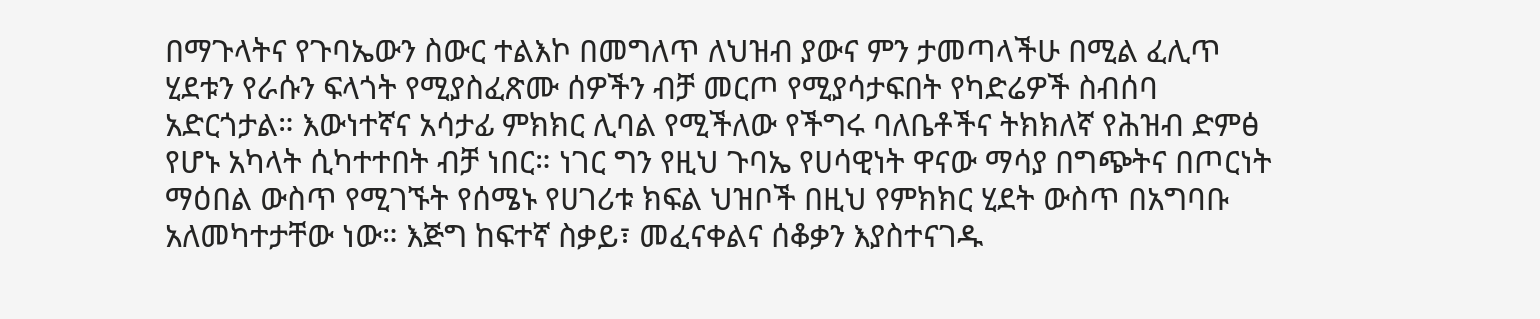በማጉላትና የጉባኤውን ስውር ተልእኮ በመግለጥ ለህዝብ ያውና ምን ታመጣላችሁ በሚል ፈሊጥ ሂደቱን የራሱን ፍላጎት የሚያስፈጽሙ ሰዎችን ብቻ መርጦ የሚያሳታፍበት የካድሬዎች ስብሰባ አድርጎታል። እውነተኛና አሳታፊ ምክክር ሊባል የሚችለው የችግሩ ባለቤቶችና ትክክለኛ የሕዝብ ድምፅ የሆኑ አካላት ሲካተተበት ብቻ ነበር። ነገር ግን የዚህ ጉባኤ የሀሳዊነት ዋናው ማሳያ በግጭትና በጦርነት ማዕበል ውስጥ የሚገኙት የሰሜኑ የሀገሪቱ ክፍል ህዝቦች በዚህ የምክክር ሂደት ውስጥ በአግባቡ አለመካተታቸው ነው። እጅግ ከፍተኛ ስቃይ፣ መፈናቀልና ሰቆቃን እያስተናገዱ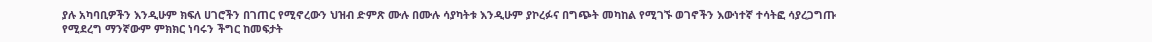ያሉ አካባቢዎችን እንዲሁም ክፍለ ሀገሮችን በገጠር የሚኖረውን ህዝብ ድምጽ ሙሉ በሙሉ ሳያካትቱ እንዲሁም ያኮረፉና በግጭት መካከል የሚገኙ ወገኖችን እውነተኛ ተሳትፎ ሳያረጋግጡ የሚደረግ ማንኛውም ምክክር ነባሩን ችግር ከመፍታት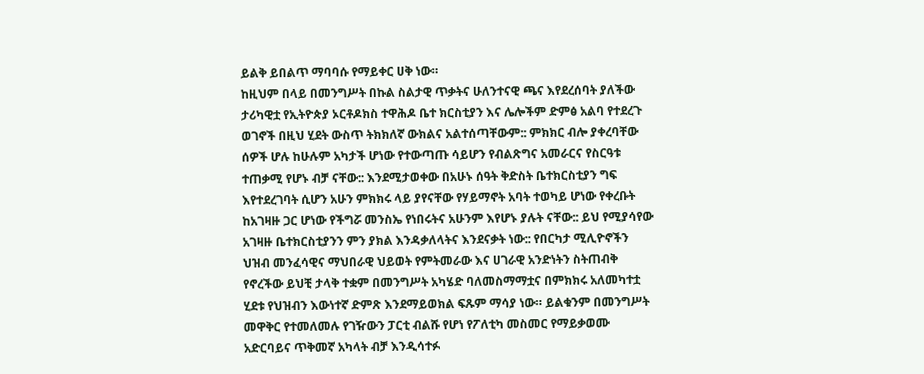ይልቅ ይበልጥ ማባባሱ የማይቀር ሀቅ ነው።
ከዚህም በላይ በመንግሥት በኩል ስልታዊ ጥቃትና ሁለንተናዊ ጫና እየደረሰባት ያለችው ታሪካዊቷ የኢትዮጵያ ኦርቶዶክስ ተዋሕዶ ቤተ ክርስቲያን እና ሌሎችም ድምፅ አልባ የተደረጉ ወገኖች በዚህ ሂደት ውስጥ ትክክለኛ ውክልና አልተሰጣቸውም:: ምክክር ብሎ ያቀረባቸው ሰዎች ሆሉ ከሁሉም አካታች ሆነው የተውጣጡ ሳይሆን የብልጽግና አመራርና የስርዓቱ ተጠቃሚ የሆኑ ብቻ ናቸው:: እንደሚታወቀው በአሁኑ ሰዓት ቅድስት ቤተክርስቲያን ግፍ እየተደረገባት ሲሆን አሁን ምክክሩ ላይ ያየናቸው የሃይማኖት አባት ተወካይ ሆነው የቀረቡት ከአገዛዙ ጋር ሆነው የችግሯ መንስኤ የነበሩትና አሁንም እየሆኑ ያሉት ናቸው:: ይህ የሚያሳየው አገዛዙ ቤተክርስቲያንን ምን ያክል እንዳቃለላትና እንደናቃት ነው:: የበርካታ ሚሊዮኖችን ህዝብ መንፈሳዊና ማህበራዊ ህይወት የምትመራው እና ሀገራዊ አንድነትን ስትጠብቅ የኖረችው ይህቺ ታላቅ ተቋም በመንግሥት አካሄድ ባለመስማማቷና በምክክሩ አለመካተቷ ሂደቱ የህዝብን እውነተኛ ድምጽ እንደማይወክል ፍጹም ማሳያ ነው። ይልቁንም በመንግሥት መዋቅር የተመለመሉ የገዥውን ፓርቲ ብልሹ የሆነ የፖለቲካ መስመር የማይቃወሙ አድርባይና ጥቅመኛ አካላት ብቻ እንዲሳተፉ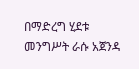በማድረግ ሂደቱ መንግሥት ራሱ አጀንዳ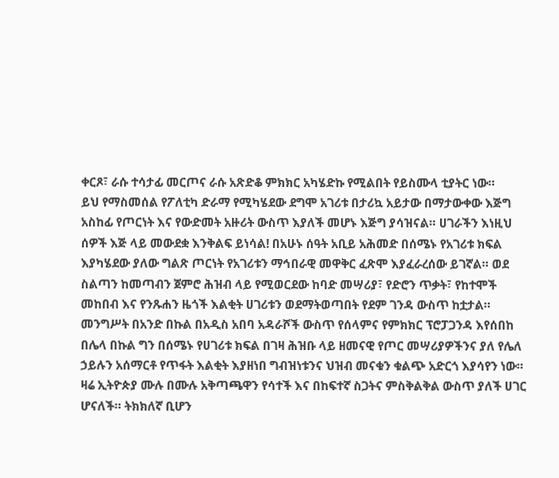ቀርጾ፣ ራሱ ተሳታፊ መርጦና ራሱ አጽድቆ ምክክር አካሄድኩ የሚልበት የይስሙላ ቲያትር ነው።
ይህ የማስመሰል የፖለቲካ ድራማ የሚካሄደው ደግሞ አገሪቱ በታሪኳ አይታው በማታውቀው እጅግ አስከፊ የጦርነት እና የውድመት አዙሪት ውስጥ እያለች መሆኑ እጅግ ያሳዝናል። ሀገራችን እነዚህ ሰዎች እጅ ላይ መውደቋ እንቅልፍ ይነሳል! በአሁኑ ሰዓት አቢይ አሕመድ በሰሜኑ የአገሪቱ ክፍል እያካሄደው ያለው ግልጽ ጦርነት የአገሪቱን ማኅበራዊ መዋቅር ፈጽሞ እያፈራረሰው ይገኛል። ወደ ስልጣን ከመጣብን ጀምሮ ሕዝብ ላይ የሚወርደው ከባድ መሣሪያ፣ የድሮን ጥቃት፣ የከተሞች መከበብ እና የንጹሐን ዜጎች እልቂት ሀገሪቱን ወደማትወጣበት የደም ገንዳ ውስጥ ከቷታል። መንግሥት በአንድ በኩል በአዲስ አበባ አዳራሾች ውስጥ የሰላምና የምክክር ፕሮፓጋንዳ እየሰበከ በሌላ በኩል ግን በሰሜኑ የሀገሪቱ ክፍል በገዛ ሕዝቡ ላይ ዘመናዊ የጦር መሣሪያዎችንና ያለ የሌለ ኃይሉን አሰማርቶ የጥፋት እልቂት እያዘነበ ግብዝነቱንና ህዝብ መናቁን ቁልጭ አድርጎ እያሳየን ነው።
ዛሬ ኢትዮጵያ ሙሉ በሙሉ አቅጣጫዋን የሳተች እና በከፍተኛ ስጋትና ምስቅልቅል ውስጥ ያለች ሀገር ሆናለች። ትክክለኛ ቢሆን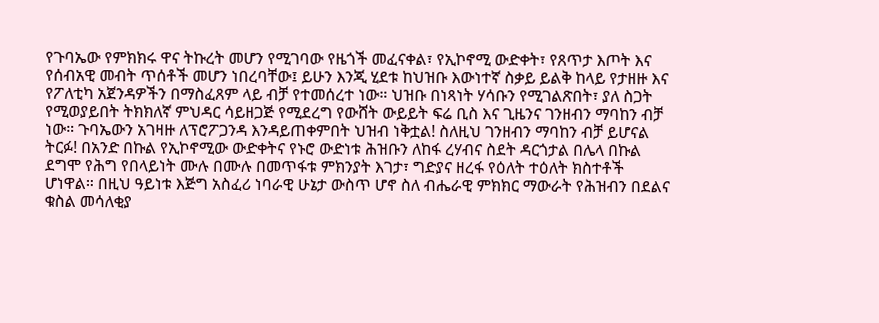የጉባኤው የምክክሩ ዋና ትኩረት መሆን የሚገባው የዜጎች መፈናቀል፣ የኢኮኖሚ ውድቀት፣ የጸጥታ እጦት እና የሰብአዊ መብት ጥሰቶች መሆን ነበረባቸው፤ ይሁን እንጂ ሂደቱ ከህዝቡ እውነተኛ ስቃይ ይልቅ ከላይ የታዘዙ እና የፖለቲካ አጀንዳዎችን በማስፈጸም ላይ ብቻ የተመሰረተ ነው። ህዝቡ በነጻነት ሃሳቡን የሚገልጽበት፣ ያለ ስጋት የሚወያይበት ትክክለኛ ምህዳር ሳይዘጋጅ የሚደረግ የውሸት ውይይት ፍሬ ቢስ እና ጊዜንና ገንዘብን ማባከን ብቻ ነው። ጉባኤውን አገዛዙ ለፕሮፖጋንዳ እንዳይጠቀምበት ህዝብ ነቅቷል! ስለዚህ ገንዘብን ማባከን ብቻ ይሆናል ትርፉ! በአንድ በኩል የኢኮኖሚው ውድቀትና የኑሮ ውድነቱ ሕዝቡን ለከፋ ረሃብና ስደት ዳርጎታል በሌላ በኩል ደግሞ የሕግ የበላይነት ሙሉ በሙሉ በመጥፋቱ ምክንያት እገታ፣ ግድያና ዘረፋ የዕለት ተዕለት ክስተቶች ሆነዋል። በዚህ ዓይነቱ እጅግ አስፈሪ ነባራዊ ሁኔታ ውስጥ ሆኖ ስለ ብሔራዊ ምክክር ማውራት የሕዝብን በደልና ቁስል መሳለቂያ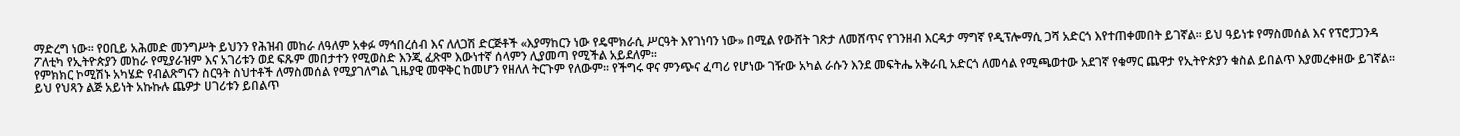ማድረግ ነው። የዐቢይ አሕመድ መንግሥት ይህንን የሕዝብ መከራ ለዓለም አቀፉ ማኅበረሰብ እና ለለጋሽ ድርጅቶች «እያማከርን ነው የዴሞክራሲ ሥርዓት እየገነባን ነው» በሚል የውሸት ገጽታ ለመሸጥና የገንዘብ እርዳታ ማግኛ የዲፕሎማሲ ጋሻ አድርጎ እየተጠቀመበት ይገኛል። ይህ ዓይነቱ የማስመሰል እና የፕሮፓጋንዳ ፖለቲካ የኢትዮጵያን መከራ የሚያራዝም እና አገሪቱን ወደ ፍጹም መበታተን የሚወስድ እንጂ ፈጽሞ እውነተኛ ሰላምን ሊያመጣ የሚችል አይደለም።
የምክክር ኮሚሽኑ አካሄድ የብልጽግናን ስርዓት ስህተቶች ለማስመሰል የሚያገለግል ጊዜያዊ መዋቅር ከመሆን የዘለለ ትርጉም የለውም። የችግሩ ዋና ምንጭና ፈጣሪ የሆነው ገዥው አካል ራሱን እንደ መፍትሔ አቅራቢ አድርጎ ለመሳል የሚጫወተው አደገኛ የቁማር ጨዋታ የኢትዮጵያን ቁስል ይበልጥ እያመረቀዘው ይገኛል። ይህ የህጻን ልጅ አይነት አኩኩሉ ጨዎታ ሀገሪቱን ይበልጥ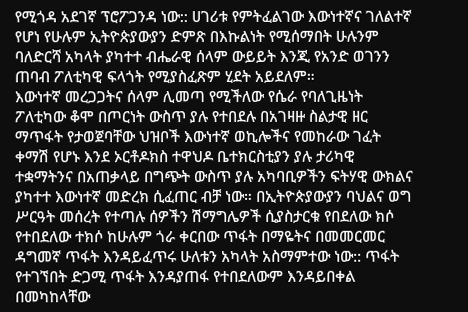የሚጎዳ አደገኛ ፕሮፖጋንዳ ነው:: ሀገሪቱ የምትፈልገው እውነተኛና ገለልተኛ የሆነ የሁሉም ኢትዮጵያውያን ድምጽ በእኩልነት የሚሰማበት ሁሉንም ባለድርሻ አካላት ያካተተ ብሔራዊ ሰላም ውይይት እንጂ የአንድ ወገንን ጠባብ ፖለቲካዊ ፍላጎት የሚያስፈጽም ሂደት አይደለም።
እውነተኛ መረጋጋትና ሰላም ሊመጣ የሚችለው የሴራ የባለጊዜነት ፖለቲካው ቆሞ በጦርነት ውስጥ ያሉ የተበደሉ በአገዛዙ ስልታዊ ዘር ማጥፋት የታወጀባቸው ህዝቦች እውነተኛ ወኪሎችና የመከራው ገፈት ቀማሽ የሆኑ እንደ ኦርቶዶክስ ተዋህዶ ቤተክርስቲያን ያሉ ታሪካዊ ተቋማትንና በአጠቃላይ በግጭት ውስጥ ያሉ አካባቢዎችን ፍትሃዊ ውክልና ያካተተ እውነተኛ መድረክ ሲፈጠር ብቻ ነው። በኢትዮጵያውያን ባህልና ወግ ሥርዓት መሰረት የተጣሉ ሰዎችን ሽማግሌዎች ሲያስታርቁ የበደለው ክሶ የተበደለው ተክሶ ከሁሉም ጎራ ቀርበው ጥፋት በማዬትና በመመርመር ዳግመኛ ጥፋት እንዳይፈጥሩ ሁለቱን አካላት አስማምተው ነው:: ጥፋት የተገኘበት ድጋሚ ጥፋት እንዳያጠፋ የተበደለውም እንዳይበቀል በመካከላቸው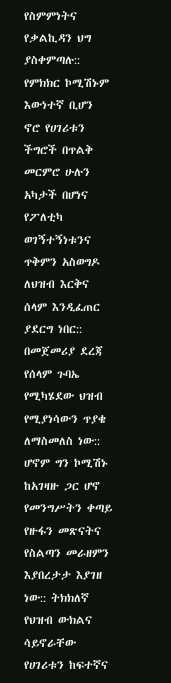የስምምነትና የቃልኪዳን ህግ ያስቀምጣሉ:: የምክክር ኮሚሽኑም እውነተኛ ቢሆን ኖሮ የሀገሪቱን ችግሮች በጥልቅ መርምሮ ሁሉን አካታች በሆነና የፖለቲካ ወገኝተኝነቱንና ጥቅምን አስወግዶ ለህዝብ እርቅና ሰላም እንዲፈጠር ያደርግ ነበር:: በመጀመሪያ ደረጃ የሰላም ጉባኤ የሚካሄደው ህዝብ የሚያነሳውን ጥያቄ ለማስመለስ ነው:: ሆኖም ግን ኮሚሽኑ ከአገዛዙ ጋር ሆኖ የመንግሥትን ቀጣይ የዙፋን መጽናትና የስልጣን መራዘምን እያበረታታ እያገዘ ነው:: ትክክለኛ የህዝብ ውክልና ሳይኖራቸው የሀገሪቱን ከፍተኛና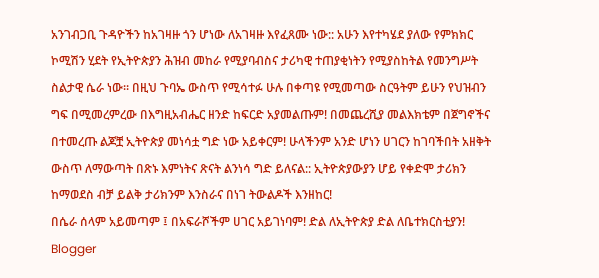አንገብጋቢ ጉዳዮችን ከአገዛዙ ጎን ሆነው ለአገዛዙ እየፈጸሙ ነው:: አሁን እየተካሄደ ያለው የምክክር ኮሚሽን ሂደት የኢትዮጵያን ሕዝብ መከራ የሚያባብስና ታሪካዊ ተጠያቂነትን የሚያስከትል የመንግሥት ስልታዊ ሴራ ነው። በዚህ ጉባኤ ውስጥ የሚሳተፉ ሁሉ በቀጣዩ የሚመጣው ስርዓትም ይሁን የህዝብን ግፍ በሚመረምረው በእግዚአብሔር ዘንድ ከፍርድ አያመልጡም! በመጨረሺያ መልእክቴም በጀግኖችና በተመረጡ ልጆቿ ኢትዮጵያ መነሳቷ ግድ ነው አይቀርም! ሁላችንም አንድ ሆነን ሀገርን ከገባችበት አዘቅት ውስጥ ለማውጣት በጽኑ እምነትና ጽናት ልንነሳ ግድ ይለናል:: ኢትዮጵያውያን ሆይ የቀድሞ ታሪክን ከማወደስ ብቻ ይልቅ ታሪክንም እንስራና በነገ ትውልዶች እንዘከር!
በሴራ ሰላም አይመጣም ፤ በአፍራሾችም ሀገር አይገነባም! ድል ለኢትዮጵያ ድል ለቤተክርስቲያን!
Blogger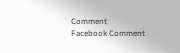Comment
Facebook Comment